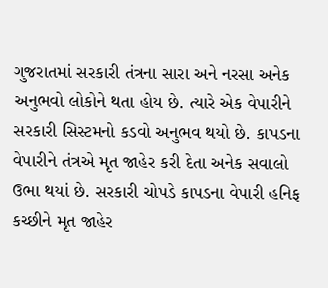ગુજરાતમાં સરકારી તંત્રના સારા અને નરસા અનેક અનુભવો લોકોને થતા હોય છે. ત્યારે એક વેપારીને સરકારી સિસ્ટમનો કડવો અનુભવ થયો છે. કાપડના વેપારીને તંત્રએ મૃત જાહેર કરી દેતા અનેક સવાલો ઉભા થયાં છે. સરકારી ચોપડે કાપડના વેપારી હનિફ કચ્છીને મૃત જાહેર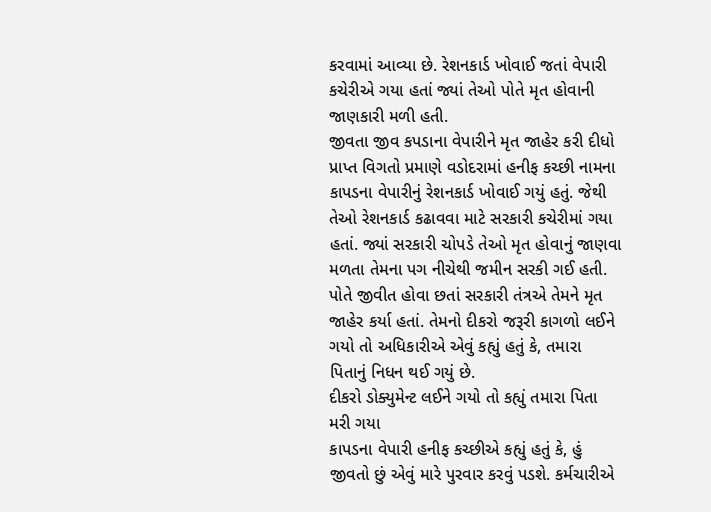કરવામાં આવ્યા છે. રેશનકાર્ડ ખોવાઈ જતાં વેપારી કચેરીએ ગયા હતાં જ્યાં તેઓ પોતે મૃત હોવાની જાણકારી મળી હતી.
જીવતા જીવ કપડાના વેપારીને મૃત જાહેર કરી દીધો
પ્રાપ્ત વિગતો પ્રમાણે વડોદરામાં હનીફ કચ્છી નામના કાપડના વેપારીનું રેશનકાર્ડ ખોવાઈ ગયું હતું. જેથી તેઓ રેશનકાર્ડ કઢાવવા માટે સરકારી કચેરીમાં ગયા હતાં. જ્યાં સરકારી ચોપડે તેઓ મૃત હોવાનું જાણવા મળતા તેમના પગ નીચેથી જમીન સરકી ગઈ હતી. પોતે જીવીત હોવા છતાં સરકારી તંત્રએ તેમને મૃત જાહેર કર્યા હતાં. તેમનો દીકરો જરૂરી કાગળો લઈને ગયો તો અધિકારીએ એવું કહ્યું હતું કે, તમારા પિતાનું નિધન થઈ ગયું છે.
દીકરો ડોક્યુમેન્ટ લઈને ગયો તો કહ્યું તમારા પિતા મરી ગયા
કાપડના વેપારી હનીફ કચ્છીએ કહ્યું હતું કે, હું જીવતો છું એવું મારે પુરવાર કરવું પડશે. કર્મચારીએ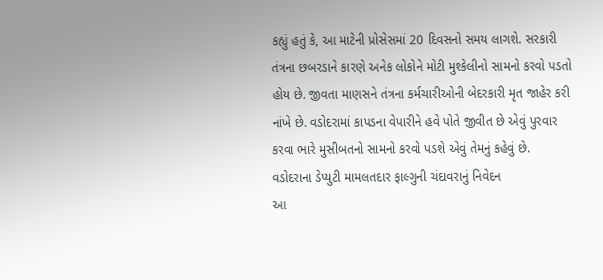કહ્યું હતું કે, આ માટેની પ્રોસેસમાં 20 દિવસનો સમય લાગશે. સરકારી તંત્રના છબરડાને કારણે અનેક લોકોને મોટી મુશ્કેલીનો સામનો કરવો પડતો હોય છે. જીવતા માણસને તંત્રના કર્મચારીઓની બેદરકારી મૃત જાહેર કરી નાંખે છે. વડોદરામાં કાપડના વેપારીને હવે પોતે જીવીત છે એવું પુરવાર કરવા ભારે મુસીબતનો સામનો કરવો પડશે એવું તેમનું કહેવું છે.
વડોદરાના ડેપ્યુટી મામલતદાર ફાલ્ગુની ચંદાવરાનું નિવેદન
આ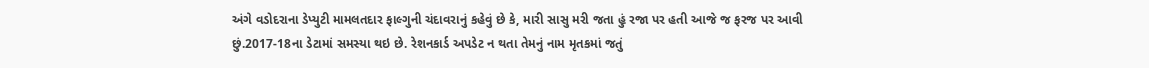અંગે વડોદરાના ડેપ્યુટી મામલતદાર ફાલ્ગુની ચંદાવરાનું કહેવું છે કે, મારી સાસુ મરી જતા હું રજા પર હતી આજે જ ફરજ પર આવી છું.2017-18ના ડેટામાં સમસ્યા થઇ છે. રેશનકાર્ડ અપડેટ ન થતા તેમનું નામ મૃતકમાં જતું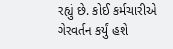રહ્યું છે. કોઈ કર્મચારીએ ગેરવર્તન કર્યું હશે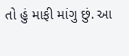તો હું માફી માંગુ છું. આ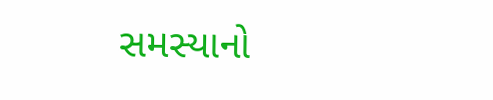સમસ્યાનો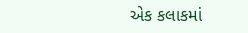એક કલાકમાં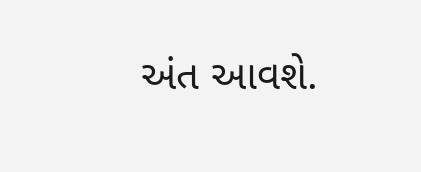અંત આવશે.